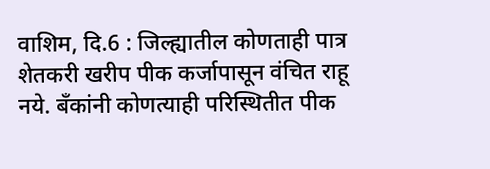वाशिम, दि.6 : जिल्ह्यातील कोणताही पात्र शेतकरी खरीप पीक कर्जापासून वंचित राहू नये. बँकांनी कोणत्याही परिस्थितीत पीक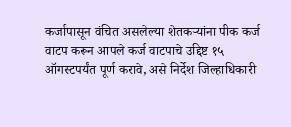कर्जापासून वंचित असलेल्या शेतकऱ्यांना पीक कर्ज वाटप करून आपले कर्ज वाटपाचे उद्दिष्ट १५ ऑगस्टपर्यंत पूर्ण करावे, असे निर्देश जिल्हाधिकारी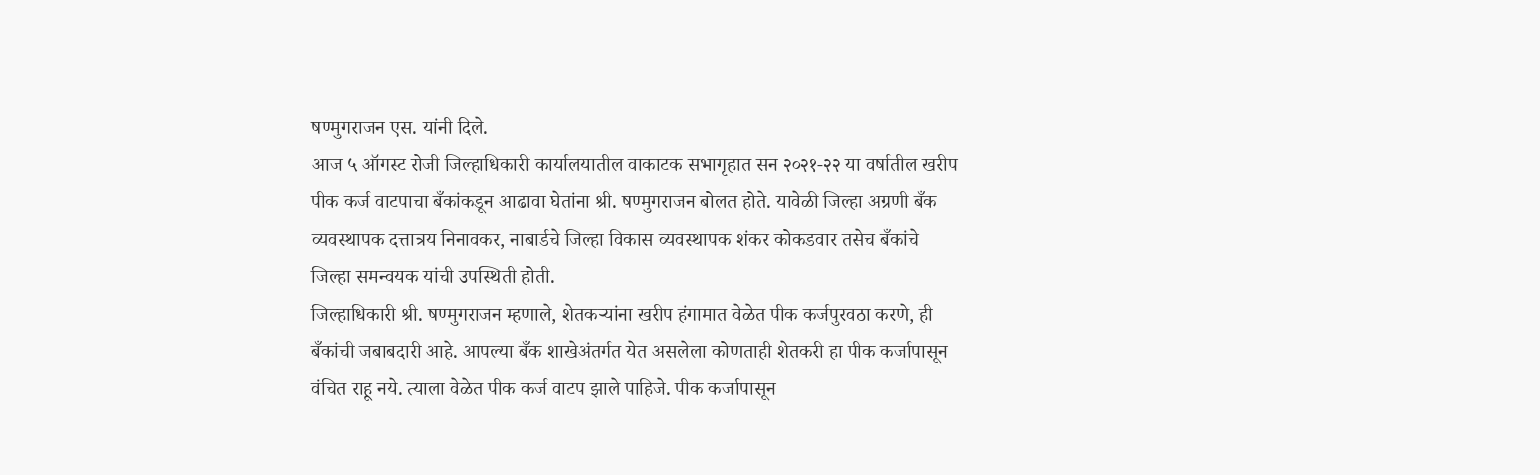षण्मुगराजन एस. यांनी दिले.
आज ५ ऑगस्ट रोजी जिल्हाधिकारी कार्यालयातील वाकाटक सभागृहात सन २०२१-२२ या वर्षातील खरीप पीक कर्ज वाटपाचा बँकांकडून आढावा घेतांना श्री. षण्मुगराजन बोलत होते. यावेळी जिल्हा अग्रणी बँक व्यवस्थापक दत्तात्रय निनावकर, नाबार्डचे जिल्हा विकास व्यवस्थापक शंकर कोकडवार तसेच बँकांचे जिल्हा समन्वयक यांची उपस्थिती होती.
जिल्हाधिकारी श्री. षण्मुगराजन म्हणाले, शेतकऱ्यांना खरीप हंगामात वेळेत पीक कर्जपुरवठा करणे, ही बँकांची जबाबदारी आहे. आपल्या बँक शाखेअंतर्गत येत असलेला कोणताही शेतकरी हा पीक कर्जापासून वंचित राहू नये. त्याला वेळेत पीक कर्ज वाटप झाले पाहिजे. पीक कर्जापासून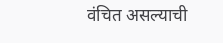वंचित असल्याची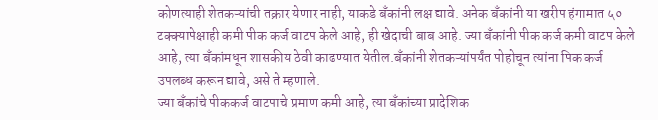कोणत्याही शेतकऱ्यांची तक्रार येणार नाही, याकडे बँकांनी लक्ष द्यावे. अनेक बॅंकांनी या खरीप हंगामात ५० टक्क्यापेक्षाही कमी पीक कर्ज वाटप केले आहे, ही खेदाची बाब आहे. ज्या बँकांनी पीक कर्ज कमी वाटप केले आहे, त्या बँकांमधून शासकीय ठेवी काढण्यात येतील.बँकांनी शेतकऱ्यांपर्यंत पोहोचून त्यांना पिक कर्ज उपलब्ध करून द्यावे, असे ते म्हणाले.
ज्या बँकांचे पीककर्ज वाटपाचे प्रमाण कमी आहे, त्या बँकांच्या प्रादेशिक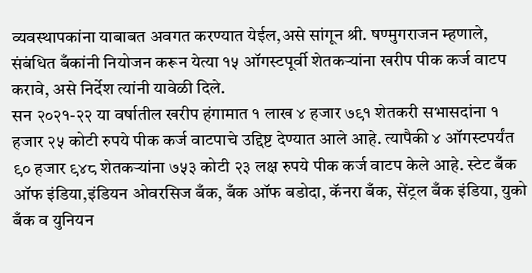व्यवस्थापकांना याबाबत अवगत करण्यात येईल,असे सांगून श्री. षण्मुगराजन म्हणाले, संबंधित बँकांनी नियोजन करून येत्या १५ ऑगस्टपूर्वी शेतकऱ्यांना खरीप पीक कर्ज वाटप करावे, असे निर्देश त्यांनी यावेळी दिले.
सन २०२१-२२ या वर्षातील खरीप हंगामात १ लाख ४ हजार ७९१ शेतकरी सभासदांना १ हजार २५ कोटी रुपये पीक कर्ज वाटपाचे उद्दिष्ट देण्यात आले आहे. त्यापैकी ४ ऑगस्टपर्यंत ९० हजार ९४८ शेतकऱ्यांना ७५३ कोटी २३ लक्ष रुपये पीक कर्ज वाटप केले आहे. स्टेट बँक ऑफ इंडिया,इंडियन ओवरसिज बँक, बँक ऑफ बडोदा, कॅनरा बँक, सेंट्रल बँक इंडिया, युको बँक व युनियन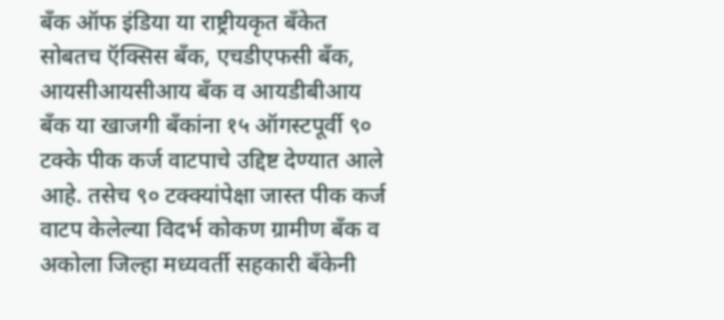बँक ऑफ इंडिया या राष्ट्रीयकृत बँकेत सोबतच ऍक्सिस बँक, एचडीएफसी बँक, आयसीआयसीआय बँक व आयडीबीआय बँक या खाजगी बँकांना १५ ऑगस्टपूर्वी ९० टक्के पीक कर्ज वाटपाचे उद्दिष्ट देण्यात आले आहे. तसेच ९० टक्क्यांपेक्षा जास्त पीक कर्ज वाटप केलेल्या विदर्भ कोकण ग्रामीण बँक व अकोला जिल्हा मध्यवर्ती सहकारी बँकेनी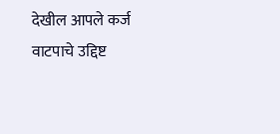देखील आपले कर्ज वाटपाचे उद्दिष्ट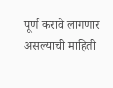पूर्ण करावे लागणार असल्याची माहिती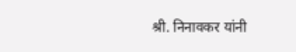श्री. निनावकर यांनी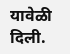यावेळी दिली.